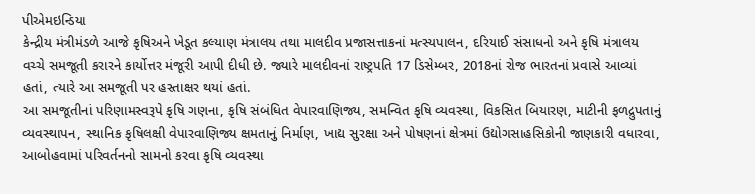પીએમઇન્ડિયા
કેન્દ્રીય મંત્રીમંડળે આજે કૃષિઅને ખેડૂત કલ્યાણ મંત્રાલય તથા માલદીવ પ્રજાસત્તાકનાં મત્સ્યપાલન, દરિયાઈ સંસાધનો અને કૃષિ મંત્રાલય વચ્ચે સમજૂતી કરારને કાર્યોત્તર મંજૂરી આપી દીધી છે. જ્યારે માલદીવનાં રાષ્ટ્રપતિ 17 ડિસેમ્બર, 2018નાં રોજ ભારતનાં પ્રવાસે આવ્યાં હતાં, ત્યારે આ સમજૂતી પર હસ્તાક્ષર થયાં હતાં.
આ સમજૂતીનાં પરિણામસ્વરૂપે કૃષિ ગણના, કૃષિ સંબંધિત વેપારવાણિજ્ય, સમન્વિત કૃષિ વ્યવસ્થા, વિકસિત બિયારણ, માટીની ફળદ્રુપતાનું વ્યવસ્થાપન, સ્થાનિક કૃષિલક્ષી વેપારવાણિજ્ય ક્ષમતાનું નિર્માણ, ખાદ્ય સુરક્ષા અને પોષણનાં ક્ષેત્રમાં ઉદ્યોગસાહસિકોની જાણકારી વધારવા, આબોહવામાં પરિવર્તનનો સામનો કરવા કૃષિ વ્યવસ્થા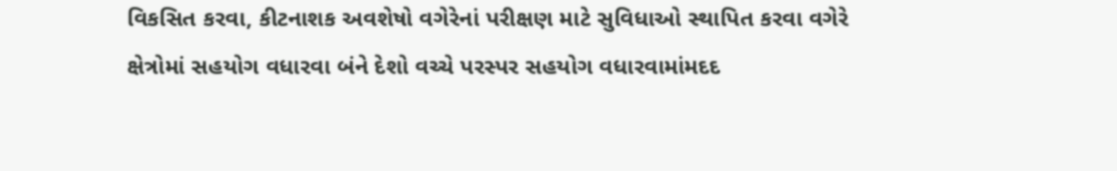વિકસિત કરવા, કીટનાશક અવશેષો વગેરેનાં પરીક્ષણ માટે સુવિધાઓ સ્થાપિત કરવા વગેરે ક્ષેત્રોમાં સહયોગ વધારવા બંને દેશો વચ્ચે પરસ્પર સહયોગ વધારવામાંમદદ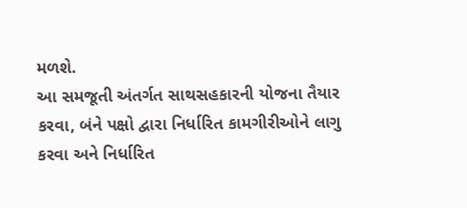મળશે.
આ સમજૂતી અંતર્ગત સાથસહકારની યોજના તૈયાર કરવા, બંને પક્ષો દ્વારા નિર્ધારિત કામગીરીઓને લાગુ કરવા અને નિર્ધારિત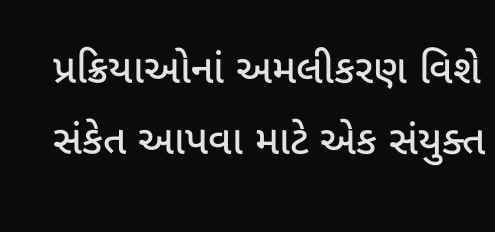પ્રક્રિયાઓનાં અમલીકરણ વિશે સંકેત આપવા માટે એક સંયુક્ત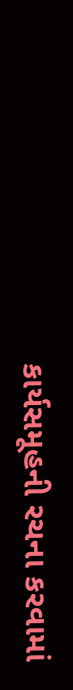કાર્યસમૂહની રચના કરવામાં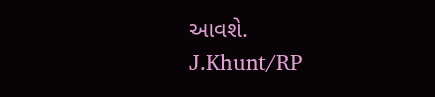આવશે.
J.Khunt/RP